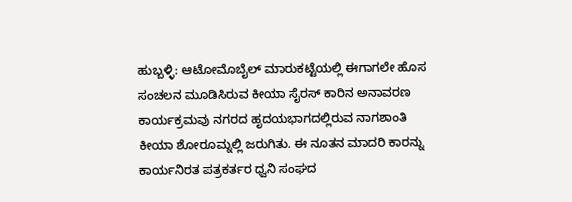ಹುಬ್ಬಳ್ಳಿ: ಆಟೋಮೊಬೈಲ್ ಮಾರುಕಟ್ಟೆಯಲ್ಲಿ ಈಗಾಗಲೇ ಹೊಸ ಸಂಚಲನ ಮೂಡಿಸಿರುವ ಕೀಯಾ ಸೈರಸ್ ಕಾರಿನ ಅನಾವರಣ ಕಾರ್ಯಕ್ರಮವು ನಗರದ ಹೃದಯಭಾಗದಲ್ಲಿರುವ ನಾಗಶಾಂತಿ ಕೀಯಾ ಶೋರೂಮ್ನಲ್ಲಿ ಜರುಗಿತು. ಈ ನೂತನ ಮಾದರಿ ಕಾರನ್ನು ಕಾರ್ಯನಿರತ ಪತ್ರಕರ್ತರ ಧ್ವನಿ ಸಂಘದ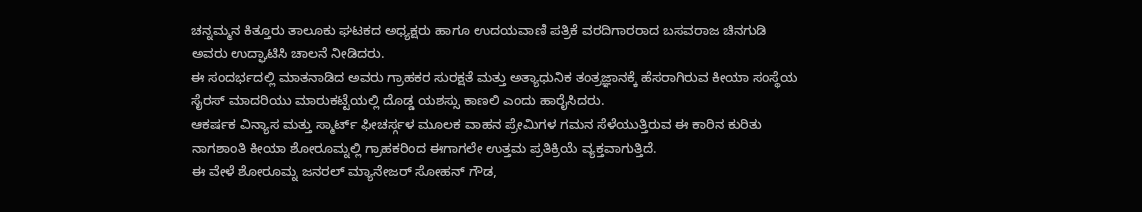ಚನ್ನಮ್ಮನ ಕಿತ್ತೂರು ತಾಲೂಕು ಘಟಕದ ಅಧ್ಯಕ್ಷರು ಹಾಗೂ ಉದಯವಾಣಿ ಪತ್ರಿಕೆ ವರದಿಗಾರರಾದ ಬಸವರಾಜ ಚಿನಗುಡಿ ಅವರು ಉದ್ಘಾಟಿಸಿ ಚಾಲನೆ ನೀಡಿದರು.
ಈ ಸಂದರ್ಭದಲ್ಲಿ ಮಾತನಾಡಿದ ಅವರು ಗ್ರಾಹಕರ ಸುರಕ್ಷತೆ ಮತ್ತು ಅತ್ಯಾಧುನಿಕ ತಂತ್ರಜ್ಞಾನಕ್ಕೆ ಹೆಸರಾಗಿರುವ ಕೀಯಾ ಸಂಸ್ಥೆಯ ಸೈರಸ್ ಮಾದರಿಯು ಮಾರುಕಟ್ಟೆಯಲ್ಲಿ ದೊಡ್ಡ ಯಶಸ್ಸು ಕಾಣಲಿ ಎಂದು ಹಾರೈಸಿದರು.
ಆಕರ್ಷಕ ವಿನ್ಯಾಸ ಮತ್ತು ಸ್ಮಾರ್ಟ್ ಫೀಚರ್ಸ್ಗಳ ಮೂಲಕ ವಾಹನ ಪ್ರೇಮಿಗಳ ಗಮನ ಸೆಳೆಯುತ್ತಿರುವ ಈ ಕಾರಿನ ಕುರಿತು ನಾಗಶಾಂತಿ ಕೀಯಾ ಶೋರೂಮ್ನಲ್ಲಿ ಗ್ರಾಹಕರಿಂದ ಈಗಾಗಲೇ ಉತ್ತಮ ಪ್ರತಿಕ್ರಿಯೆ ವ್ಯಕ್ತವಾಗುತ್ತಿದೆ.
ಈ ವೇಳೆ ಶೋರೂಮ್ನ ಜನರಲ್ ಮ್ಯಾನೇಜರ್ ಸೋಹನ್ ಗೌಡ,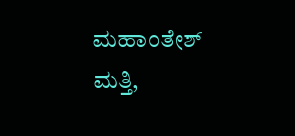ಮಹಾಂತೇಶ್ ಮತ್ತಿ,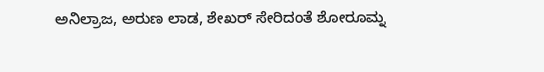ಅನಿಲ್ರಾಜ, ಅರುಣ ಲಾಡ, ಶೇಖರ್ ಸೇರಿದಂತೆ ಶೋರೂಮ್ನ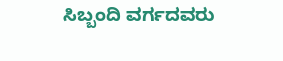ಸಿಬ್ಬಂದಿ ವರ್ಗದವರು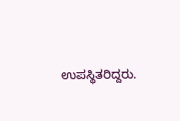ಉಪಸ್ಥಿತರಿದ್ದರು.